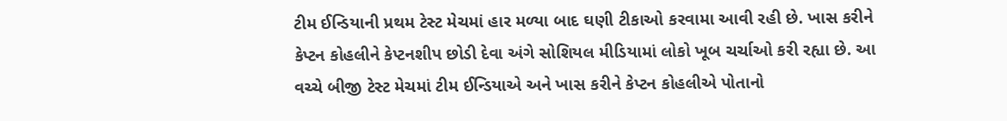ટીમ ઈન્ડિયાની પ્રથમ ટેસ્ટ મેચમાં હાર મળ્યા બાદ ઘણી ટીકાઓ કરવામા આવી રહી છે. ખાસ કરીને કેપ્ટન કોહલીને કેપ્ટનશીપ છોડી દેવા અંગે સોશિયલ મીડિયામાં લોકો ખૂબ ચર્ચાઓ કરી રહ્યા છે. આ વચ્ચે બીજી ટેસ્ટ મેચમાં ટીમ ઈન્ડિયાએ અને ખાસ કરીને કેપ્ટન કોહલીએ પોતાનો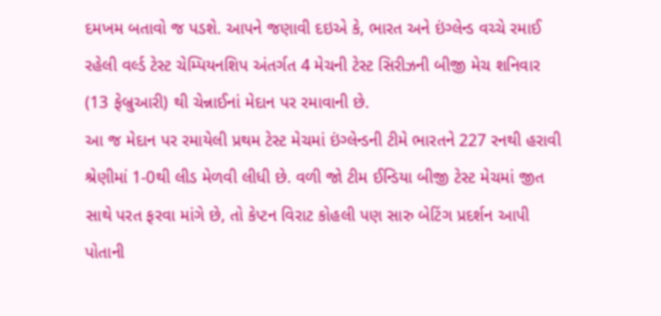દમખમ બતાવો જ પડશે. આપને જણાવી દઇએ કે, ભારત અને ઇંગ્લેન્ડ વચ્ચે રમાઈ રહેલી વર્લ્ડ ટેસ્ટ ચેમ્પિયનશિપ અંતર્ગત 4 મેચની ટેસ્ટ સિરીઝની બીજી મેચ શનિવાર (13 ફેબ્રુઆરી) થી ચેન્નાઈનાં મેદાન પર રમાવાની છે.
આ જ મેદાન પર રમાયેલી પ્રથમ ટેસ્ટ મેચમાં ઇંગ્લેન્ડની ટીમે ભારતને 227 રનથી હરાવી શ્રેણીમાં 1-0થી લીડ મેળવી લીધી છે. વળી જો ટીમ ઈન્ડિયા બીજી ટેસ્ટ મેચમાં જીત સાથે પરત ફરવા માંગે છે, તો કેપ્ટન વિરાટ કોહલી પણ સારુ બેટિંગ પ્રદર્શન આપી પોતાની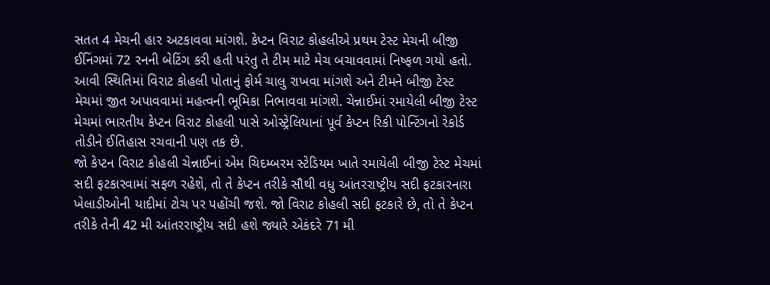સતત 4 મેચની હાર અટકાવવા માંગશે. કેપ્ટન વિરાટ કોહલીએ પ્રથમ ટેસ્ટ મેચની બીજી ઈનિંગમાં 72 રનની બેટિંગ કરી હતી પરંતુ તે ટીમ માટે મેચ બચાવવામાં નિષ્ફળ ગયો હતો. આવી સ્થિતિમાં વિરાટ કોહલી પોતાનું ફોર્મ ચાલુ રાખવા માંગશે અને ટીમને બીજી ટેસ્ટ મેચમાં જીત અપાવવામાં મહત્વની ભૂમિકા નિભાવવા માંગશે. ચેન્નાઈમાં રમાયેલી બીજી ટેસ્ટ મેચમાં ભારતીય કેપ્ટન વિરાટ કોહલી પાસે ઓસ્ટ્રેલિયાનાં પૂર્વ કેપ્ટન રિકી પોન્ટિંગનો રેકોર્ડ તોડીને ઈતિહાસ રચવાની પણ તક છે.
જો કેપ્ટન વિરાટ કોહલી ચેન્નાઈનાં એમ ચિદમ્બરમ સ્ટેડિયમ ખાતે રમાયેલી બીજી ટેસ્ટ મેચમાં સદી ફટકારવામાં સફળ રહેશે, તો તે કેપ્ટન તરીકે સૌથી વધુ આંતરરાષ્ટ્રીય સદી ફટકારનારા ખેલાડીઓની યાદીમાં ટોચ પર પહોંચી જશે. જો વિરાટ કોહલી સદી ફટકારે છે, તો તે કેપ્ટન તરીકે તેની 42 મી આંતરરાષ્ટ્રીય સદી હશે જ્યારે એકંદરે 71 મી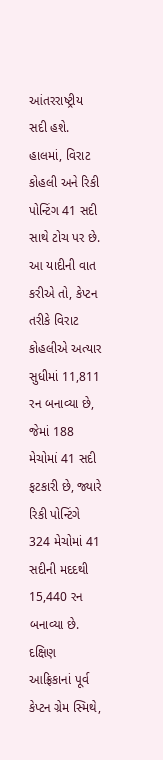આંતરરાષ્ટ્રીય સદી હશે. હાલમાં, વિરાટ કોહલી અને રિકી પોન્ટિંગ 41 સદી સાથે ટોચ પર છે. આ યાદીની વાત કરીએ તો, કેપ્ટન તરીકે વિરાટ કોહલીએ અત્યાર સુધીમાં 11,811 રન બનાવ્યા છે, જેમાં 188 મેચોમાં 41 સદી ફટકારી છે, જ્યારે રિકી પોન્ટિંગે 324 મેચોમાં 41 સદીની મદદથી 15,440 રન બનાવ્યા છે. દક્ષિણ આફ્રિકાનાં પૂર્વ કેપ્ટન ગ્રેમ સ્મિથે,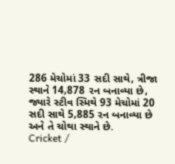286 મેચોમાં 33 સદી સાથે, ત્રીજા સ્થાને 14,878 રન બનાવ્યા છે, જ્યારે સ્ટીવ સ્મિથે 93 મેચોમાં 20 સદી સાથે 5,885 રન બનાવ્યા છે અને તે ચોથા સ્થાને છે.
Cricket /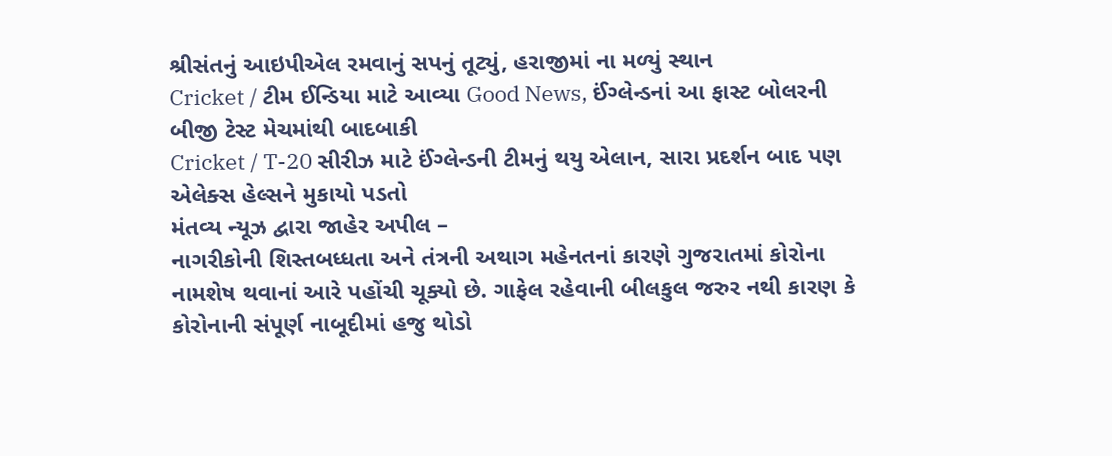શ્રીસંતનું આઇપીએલ રમવાનું સપનું તૂટ્યું, હરાજીમાં ના મળ્યું સ્થાન
Cricket / ટીમ ઈન્ડિયા માટે આવ્યા Good News, ઈંગ્લેન્ડનાં આ ફાસ્ટ બોલરની બીજી ટેસ્ટ મેચમાંથી બાદબાકી
Cricket / T-20 સીરીઝ માટે ઈંગ્લેન્ડની ટીમનું થયુ એલાન, સારા પ્રદર્શન બાદ પણ એલેક્સ હેલ્સને મુકાયો પડતો
મંતવ્ય ન્યૂઝ દ્વારા જાહેર અપીલ –
નાગરીકોની શિસ્તબધ્ધતા અને તંત્રની અથાગ મહેનતનાં કારણે ગુજરાતમાં કોરોના નામશેષ થવાનાં આરે પહોંચી ચૂક્યો છે. ગાફેલ રહેવાની બીલકુલ જરુર નથી કારણ કે કોરોનાની સંપૂર્ણ નાબૂદીમાં હજુ થોડો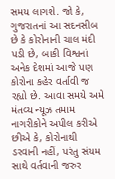સમય લાગશે. જો કે, ગુજરાતનાં આ સદનસીબ છે કે કોરોનાની ચાલ મંદી પડી છે, બાકી વિશ્વનાં અનેક દેશમાં આજે પણ કોરોના કહેર વર્તાવી જ રહ્યો છે. આવા સમયે અમે મંતવ્ય ન્યૂઝ તમામ નાગરીકોને અપીલ કરીએ છીએ કે, કોરોનાથી ડરવાની નહીં, પરંતુ સંયમ સાથે વર્તવાની જરુર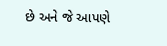છે અને જે આપણે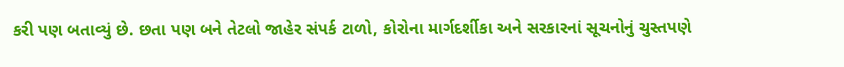કરી પણ બતાવ્યું છે. છતા પણ બને તેટલો જાહેર સંપર્ક ટાળો, કોરોના માર્ગદર્શીકા અને સરકારનાં સૂચનોનું ચુસ્તપણે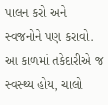પાલન કરો અને સ્વજનોને પણ કરાવો. આ કાળમાં તકેદારીએ જ સ્વસ્થ્ય હોય, ચાલો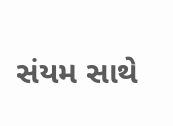સંયમ સાથે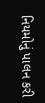નિયમોનું પાલન કરી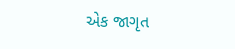એક જાગૃત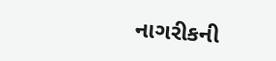નાગરીકની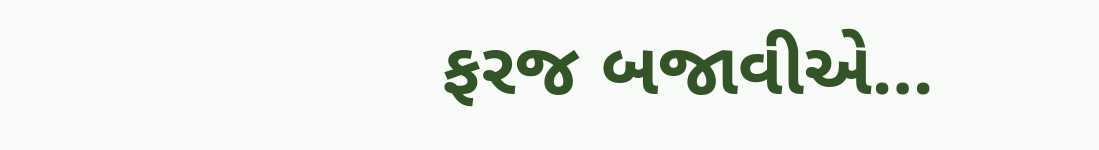ફરજ બજાવીએ…